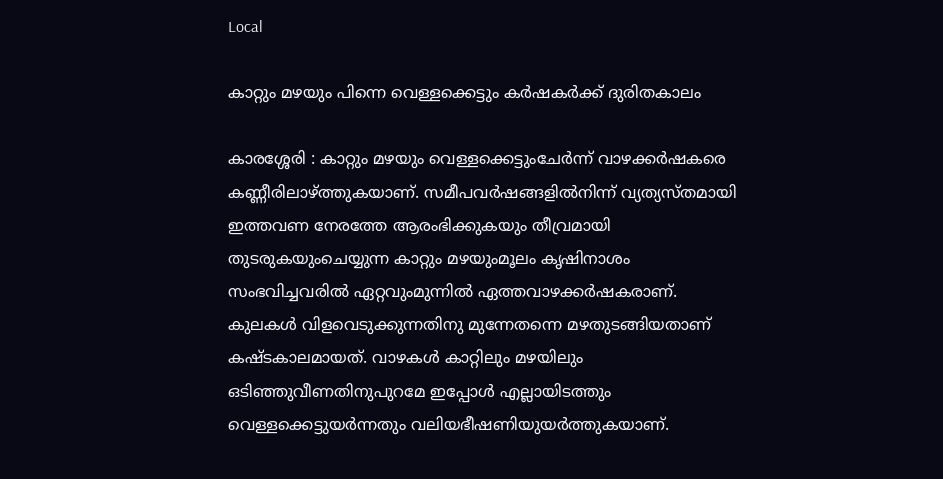Local

കാറ്റും മഴയും പിന്നെ വെള്ളക്കെട്ടും കർഷകർക്ക് ദുരിതകാലം

കാരശ്ശേരി : കാറ്റും മഴയും വെള്ളക്കെട്ടുംചേർന്ന് വാഴക്കർഷകരെ കണ്ണീരിലാഴ്ത്തുകയാണ്. സമീപവർഷങ്ങളിൽനിന്ന് വ്യത്യസ്തമായി ഇത്തവണ നേരത്തേ ആരംഭിക്കുകയും തീവ്രമായി തുടരുകയുംചെയ്യുന്ന കാറ്റും മഴയുംമൂലം കൃഷിനാശം സംഭവിച്ചവരിൽ ഏറ്റവുംമുന്നിൽ ഏത്തവാഴക്കർഷകരാണ്. കുലകൾ വിളവെടുക്കുന്നതിനു മുന്നേതന്നെ മഴതുടങ്ങിയതാണ് കഷ്ടകാലമായത്. വാഴകൾ കാറ്റിലും മഴയിലും ഒടിഞ്ഞുവീണതിനുപുറമേ ഇപ്പോൾ എല്ലായിടത്തും വെള്ളക്കെട്ടുയർന്നതും വലിയഭീഷണിയുയർത്തുകയാണ്.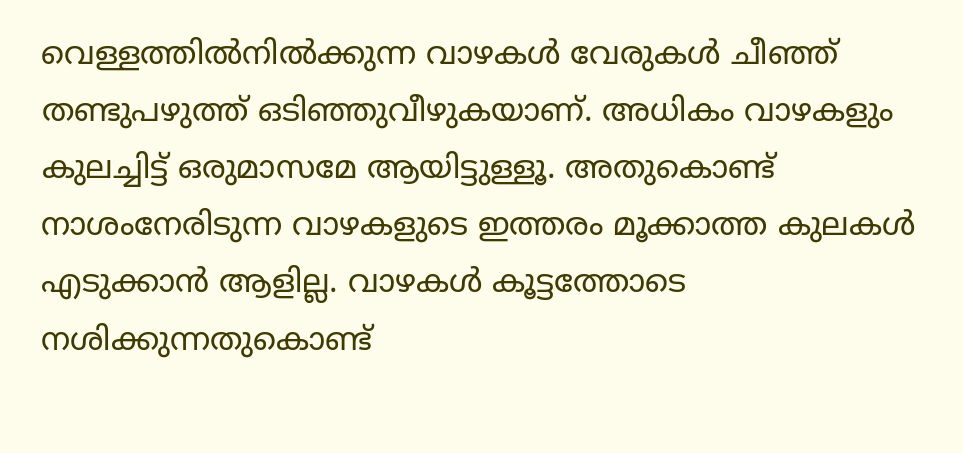വെള്ളത്തിൽനിൽക്കുന്ന വാഴകൾ വേരുകൾ ചീഞ്ഞ് തണ്ടുപഴുത്ത് ഒടിഞ്ഞുവീഴുകയാണ്. അധികം വാഴകളും കുലച്ചിട്ട് ഒരുമാസമേ ആയിട്ടുള്ളൂ. അതുകൊണ്ട് നാശംനേരിടുന്ന വാഴകളുടെ ഇത്തരം മൂക്കാത്ത കുലകൾ എടുക്കാൻ ആളില്ല. വാഴകൾ കൂട്ടത്തോടെ നശിക്കുന്നതുകൊണ്ട്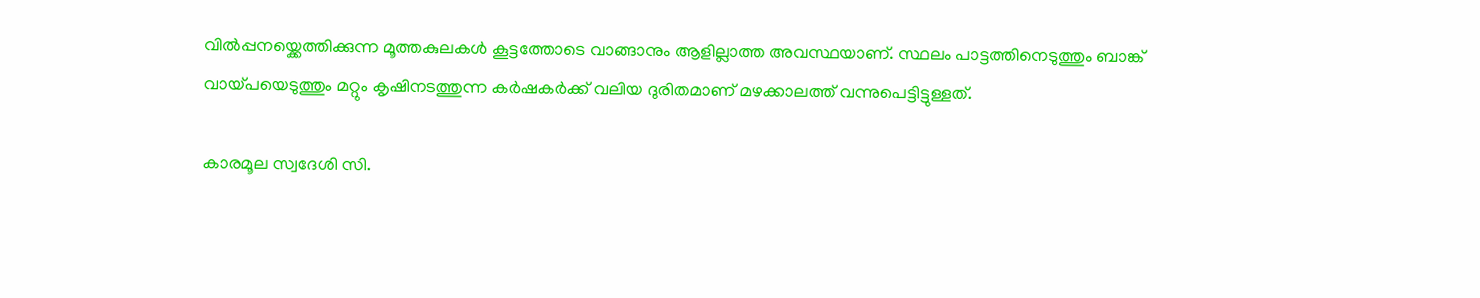വിൽപ്പനയ്ക്കെത്തിക്കുന്ന മൂത്തകുലകൾ കൂട്ടത്തോടെ വാങ്ങാനും ആളില്ലാത്ത അവസ്ഥയാണ്. സ്ഥലം പാട്ടത്തിനെടുത്തും ബാങ്ക് വായ്പയെടുത്തും മറ്റും കൃഷിനടത്തുന്ന കർഷകർക്ക് വലിയ ദുരിതമാണ് മഴക്കാലത്ത് വന്നുപെട്ടിട്ടുള്ളത്.

കാരമൂല സ്വദേശി സി.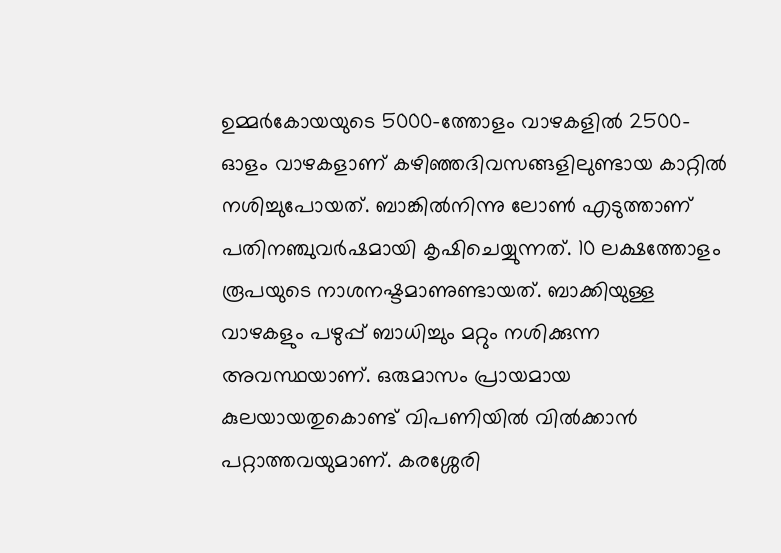ഉമ്മർകോയയുടെ 5000-ത്തോളം വാഴകളിൽ 2500-ഓളം വാഴകളാണ് കഴിഞ്ഞദിവസങ്ങളിലുണ്ടായ കാറ്റിൽ നശിച്ചുപോയത്. ബാങ്കിൽനിന്നു ലോൺ എടുത്താണ് പതിനഞ്ചുവർഷമായി കൃഷിചെയ്യുന്നത്. 10 ലക്ഷത്തോളം രൂപയുടെ നാശനഷ്ടമാണുണ്ടായത്. ബാക്കിയുള്ള വാഴകളും പഴുപ്പ് ബാധിച്ചും മറ്റും നശിക്കുന്ന അവസ്ഥയാണ്. ഒരുമാസം പ്രായമായ കുലയായതുകൊണ്ട് വിപണിയിൽ വിൽക്കാൻ പറ്റാത്തവയുമാണ്. കരശ്ശേരി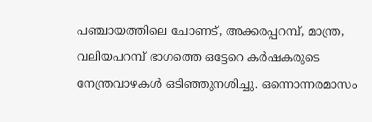പഞ്ചായത്തിലെ ചോണട്, അക്കരപ്പറമ്പ്, മാന്ത്ര, വലിയപറമ്പ് ഭാഗത്തെ ഒട്ടേറെ കർഷകരുടെ നേന്ത്രവാഴകൾ ഒടിഞ്ഞുനശിച്ചു. ഒന്നൊന്നരമാസം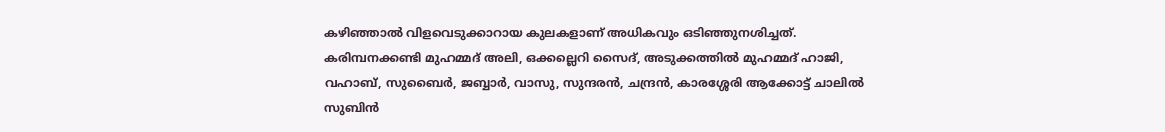കഴിഞ്ഞാൽ വിളവെടുക്കാറായ കുലകളാണ് അധികവും ഒടിഞ്ഞുനശിച്ചത്. കരിമ്പനക്കണ്ടി മുഹമ്മദ്‌ അലി, ഒക്കല്ലെറി സൈദ്, അടുക്കത്തിൽ മുഹമ്മദ്‌ ഹാജി, വഹാബ്, സുബൈർ, ജബ്ബാർ, വാസു, സുന്ദരൻ, ചന്ദ്രൻ, കാരശ്ശേരി ആക്കോട്ട് ചാലിൽ സുബിൻ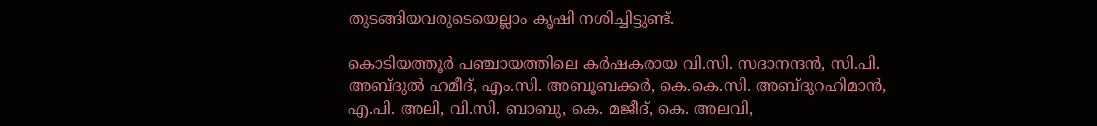തുടങ്ങിയവരുടെയെല്ലാം കൃഷി നശിച്ചിട്ടുണ്ട്.

കൊടിയത്തൂർ പഞ്ചായത്തിലെ കർഷകരായ വി.സി. സദാനന്ദൻ, സി.പി. അബ്ദുൽ ഹമീദ്, എം.സി. അബൂബക്കർ, കെ.കെ.സി. അബ്ദുറഹിമാൻ, എ.പി. അലി, വി.സി. ബാബു, കെ. മജീദ്, കെ. അലവി,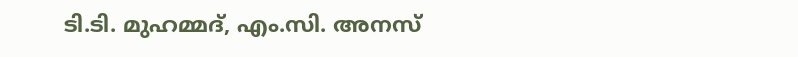ടി.ടി. മുഹമ്മദ്, എം.സി. അനസ്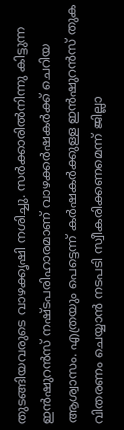തുടങ്ങിയവരുടെ വാഴക്കൃഷി നശിച്ചു. സർക്കാരിൽനിന്നു കിട്ടുന്ന ഇൻഷുറൻസ് നഷ്ടപരിഹാരമാണ് വാഴക്കർഷകർക്ക് ചെറിയ ആശ്വാസം. എത്രയും പെട്ടെന്ന് കർഷകർക്കുള്ള ഇൻഷുറൻസ് തുക വിതരണം ചെയ്യാൻ നടപടി സ്വീകരിക്കണമെന്ന് ജില്ലാ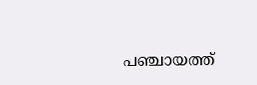പഞ്ചായത്ത്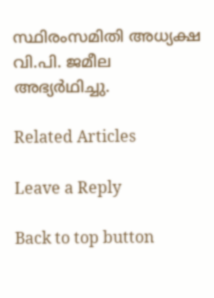സ്ഥിരംസമിതി അധ്യക്ഷ വി.പി. ജമീല അഭ്യർഥിച്ചു.

Related Articles

Leave a Reply

Back to top button